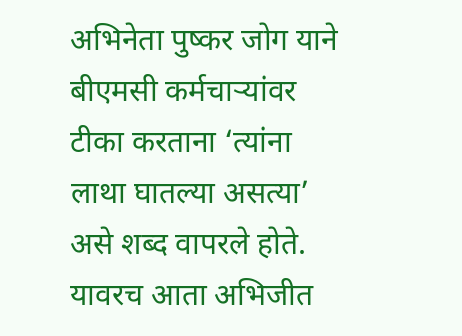अभिनेता पुष्कर जोग याने बीएमसी कर्मचाऱ्यांवर टीका करताना ‘त्यांना लाथा घातल्या असत्या’ असे शब्द वापरले होते. यावरच आता अभिजीत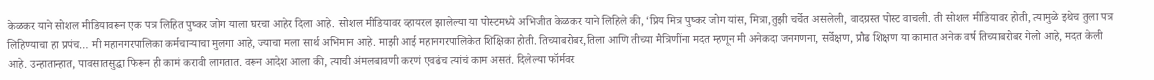केळकर याने सोशल मीडियावरून एक पत्र लिहित पुष्कर जोग याला घरचा आहेर दिला आहे. सोशल मीडियावर व्हायरल झालेल्या या पोस्टमध्ये अभिजीत केळकर याने लिहिले की, ‘प्रिय मित्र पुष्कर जोग यांस, मित्रा,तुझी चर्चेत असलेली, वादग्रस्त पोस्ट वाचली. ती सोशल मीडियावर होती, त्यामुळे इथेच तुला पत्र लिहिण्याचा हा प्रपंच… मी महानगरपालिका कर्मचाऱ्याचा मुलगा आहे, ज्याचा मला सार्थ अभिमान आहे. माझी आई महानगरपालिकेत शिक्षिका होती. तिच्याबरोबर,तिला आणि तीच्या मैत्रिणींना मदत म्हणून मी अनेकदा जनगणना, सर्वेक्षण, प्रौढ शिक्षण या कामात अनेक वर्ष तिच्याबरोबर गेलो आहे, मदत केली आहे. उन्हातान्हात, पावसातसुद्धा फिरून ही कामं करावी लागतात. वरून आदेश आला की, त्याची अंमलबावणी करणं एवढंच त्यांचं काम असतं. दिलेल्या फॉर्मवर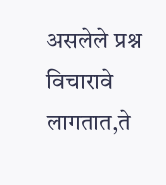असलेले प्रश्न विचारावे लागतात,ते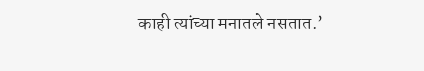काही त्यांच्या मनातले नसतात.’